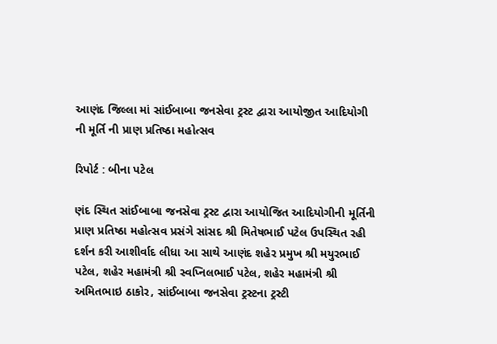આણંદ જિલ્લા માં સાંઈબાબા જનસેવા ટ્રસ્ટ દ્વારા આયોજીત આદિયોગી ની મૂર્તિ ની પ્રાણ પ્રતિષ્ઠા મહોત્સવ

રિપોર્ટ : બીના પટેલ

ણંદ સ્થિત સાંઈબાબા જનસેવા ટ્રસ્ટ દ્વારા આયોજિત આદિયોગીની મૂર્તિની પ્રાણ પ્રતિષ્ઠા મહોત્સવ પ્રસંગે સાંસદ શ્રી મિતેષભાઈ પટેલ ઉપસ્થિત રહી દર્શન કરી આશીર્વાદ લીધા આ સાથે આણંદ શહેર પ્રમુખ શ્રી મયુરભાઈ પટેલ, શહેર મહામંત્રી શ્રી સ્વપ્નિલભાઈ પટેલ, શહેર મહામંત્રી શ્રી અમિતભાઇ ઠાકોર, સાંઈબાબા જનસેવા ટ્રસ્ટના ટ્રસ્ટી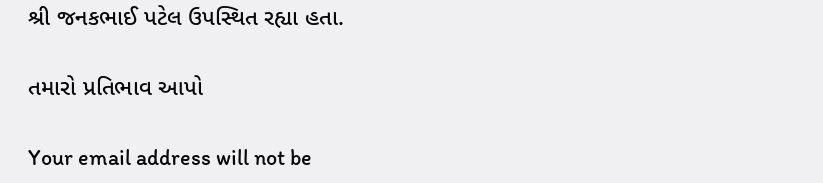શ્રી જનકભાઈ પટેલ ઉપસ્થિત રહ્યા હતા.

તમારો પ્રતિભાવ આપો

Your email address will not be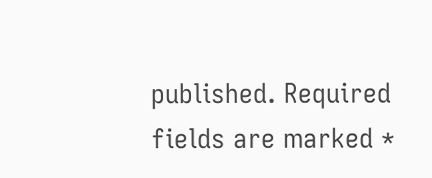published. Required fields are marked *